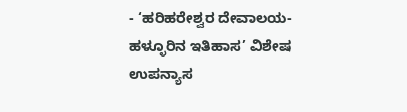- ‘ಹರಿಹರೇಶ್ವರ ದೇವಾಲಯ-ಹಳ್ಳೂರಿನ ಇತಿಹಾಸ’ ವಿಶೇಷ ಉಪನ್ಯಾಸ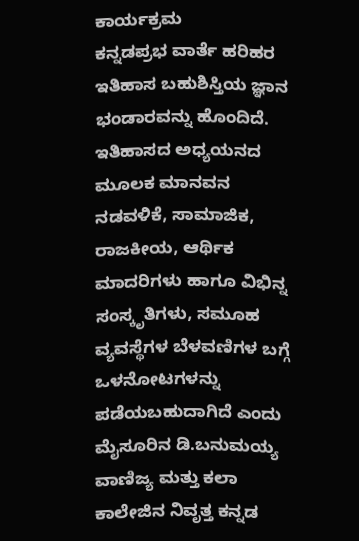ಕಾರ್ಯಕ್ರಮ
ಕನ್ನಡಪ್ರಭ ವಾರ್ತೆ ಹರಿಹರ
ಇತಿಹಾಸ ಬಹುಶಿಸ್ತಿಯ ಜ್ಞಾನ ಭಂಡಾರವನ್ನು ಹೊಂದಿದೆ. ಇತಿಹಾಸದ ಅಧ್ಯಯನದ ಮೂಲಕ ಮಾನವನ ನಡವಳಿಕೆ, ಸಾಮಾಜಿಕ, ರಾಜಕೀಯ, ಆರ್ಥಿಕ ಮಾದರಿಗಳು ಹಾಗೂ ವಿಭಿನ್ನ ಸಂಸ್ಕೃತಿಗಳು, ಸಮೂಹ ವ್ಯವಸ್ಥೆಗಳ ಬೆಳವಣಿಗಳ ಬಗ್ಗೆ ಒಳನೋಟಗಳನ್ನು ಪಡೆಯಬಹುದಾಗಿದೆ ಎಂದು ಮೈಸೂರಿನ ಡಿ.ಬನುಮಯ್ಯ ವಾಣಿಜ್ಯ ಮತ್ತು ಕಲಾ ಕಾಲೇಜಿನ ನಿವೃತ್ತ ಕನ್ನಡ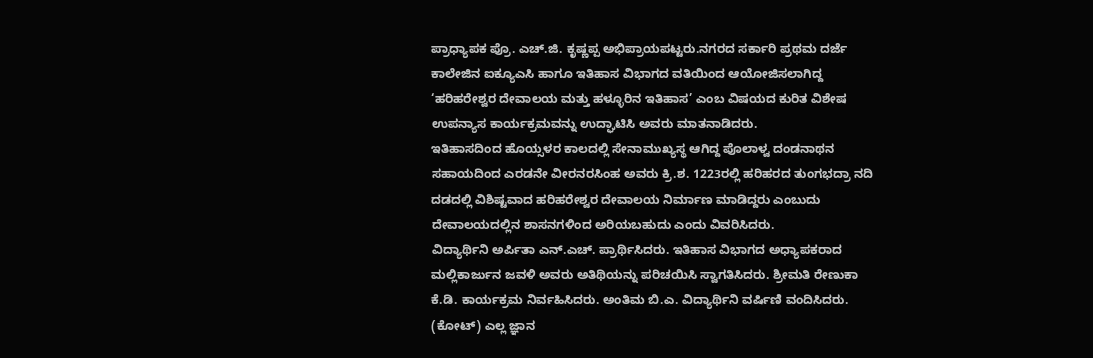ಪ್ರಾಧ್ಯಾಪಕ ಪ್ರೊ. ಎಚ್.ಜಿ. ಕೃಷ್ಣಪ್ಪ ಅಭಿಪ್ರಾಯಪಟ್ಟರು.ನಗರದ ಸರ್ಕಾರಿ ಪ್ರಥಮ ದರ್ಜೆ ಕಾಲೇಜಿನ ಐಕ್ಯೂಎಸಿ ಹಾಗೂ ಇತಿಹಾಸ ವಿಭಾಗದ ವತಿಯಿಂದ ಆಯೋಜಿಸಲಾಗಿದ್ದ ‘ಹರಿಹರೇಶ್ವರ ದೇವಾಲಯ ಮತ್ತು ಹಳ್ಳೂರಿನ ಇತಿಹಾಸ’ ಎಂಬ ವಿಷಯದ ಕುರಿತ ವಿಶೇಷ ಉಪನ್ಯಾಸ ಕಾರ್ಯಕ್ರಮವನ್ನು ಉದ್ಘಾಟಿಸಿ ಅವರು ಮಾತನಾಡಿದರು.
ಇತಿಹಾಸದಿಂದ ಹೊಯ್ಸಳರ ಕಾಲದಲ್ಲಿ ಸೇನಾಮುಖ್ಯಸ್ಥ ಆಗಿದ್ದ ಪೊಲಾಳ್ವ ದಂಡನಾಥನ ಸಹಾಯದಿಂದ ಎರಡನೇ ವೀರನರಸಿಂಹ ಅವರು ಕ್ರಿ.ಶ. 1223ರಲ್ಲಿ ಹರಿಹರದ ತುಂಗಭದ್ರಾ ನದಿ ದಡದಲ್ಲಿ ವಿಶಿಷ್ಟವಾದ ಹರಿಹರೇಶ್ವರ ದೇವಾಲಯ ನಿರ್ಮಾಣ ಮಾಡಿದ್ದರು ಎಂಬುದು ದೇವಾಲಯದಲ್ಲಿನ ಶಾಸನಗಳಿಂದ ಅರಿಯಬಹುದು ಎಂದು ವಿವರಿಸಿದರು.
ವಿದ್ಯಾರ್ಥಿನಿ ಅರ್ಪಿತಾ ಎನ್.ಎಚ್. ಪ್ರಾರ್ಥಿಸಿದರು. ಇತಿಹಾಸ ವಿಭಾಗದ ಅಧ್ಯಾಪಕರಾದ ಮಲ್ಲಿಕಾರ್ಜುನ ಜವಳಿ ಅವರು ಅತಿಥಿಯನ್ನು ಪರಿಚಯಿಸಿ ಸ್ವಾಗತಿಸಿದರು. ಶ್ರೀಮತಿ ರೇಣುಕಾ ಕೆ.ಡಿ. ಕಾರ್ಯಕ್ರಮ ನಿರ್ವಹಿಸಿದರು. ಅಂತಿಮ ಬಿ.ಎ. ವಿದ್ಯಾರ್ಥಿನಿ ವರ್ಷಿಣಿ ವಂದಿಸಿದರು.
(ಕೋಟ್) ಎಲ್ಲ ಜ್ಞಾನ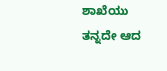ಶಾಖೆಯು ತನ್ನದೇ ಆದ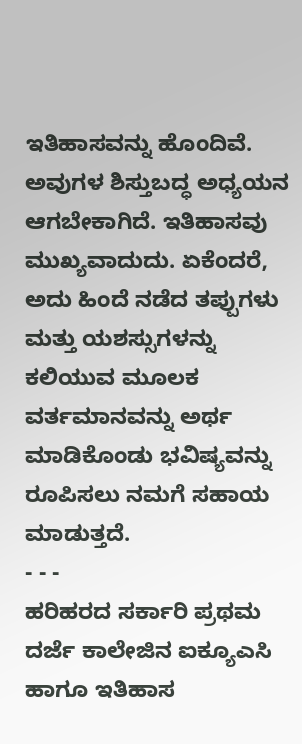ಇತಿಹಾಸವನ್ನು ಹೊಂದಿವೆ. ಅವುಗಳ ಶಿಸ್ತುಬದ್ಧ ಅಧ್ಯಯನ ಆಗಬೇಕಾಗಿದೆ. ಇತಿಹಾಸವು ಮುಖ್ಯವಾದುದು. ಏಕೆಂದರೆ, ಅದು ಹಿಂದೆ ನಡೆದ ತಪ್ಪುಗಳು ಮತ್ತು ಯಶಸ್ಸುಗಳನ್ನು ಕಲಿಯುವ ಮೂಲಕ ವರ್ತಮಾನವನ್ನು ಅರ್ಥ ಮಾಡಿಕೊಂಡು ಭವಿಷ್ಯವನ್ನು ರೂಪಿಸಲು ನಮಗೆ ಸಹಾಯ ಮಾಡುತ್ತದೆ.
- - -
ಹರಿಹರದ ಸರ್ಕಾರಿ ಪ್ರಥಮ ದರ್ಜೆ ಕಾಲೇಜಿನ ಐಕ್ಯೂಎಸಿ ಹಾಗೂ ಇತಿಹಾಸ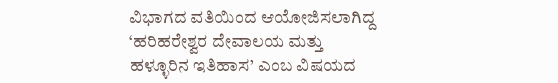ವಿಭಾಗದ ವತಿಯಿಂದ ಆಯೋಜಿಸಲಾಗಿದ್ದ ‘ಹರಿಹರೇಶ್ವರ ದೇವಾಲಯ ಮತ್ತು ಹಳ್ಳೂರಿನ ಇತಿಹಾಸ’ ಎಂಬ ವಿಷಯದ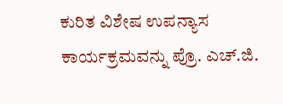ಕುರಿತ ವಿಶೇಷ ಉಪನ್ಯಾಸ ಕಾರ್ಯಕ್ರಮವನ್ನು ಪ್ರೊ. ಎಚ್.ಜಿ.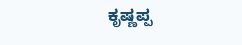ಕೃಷ್ಣಪ್ಪ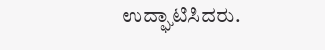ಉದ್ಘಾಟಿಸಿದರು.